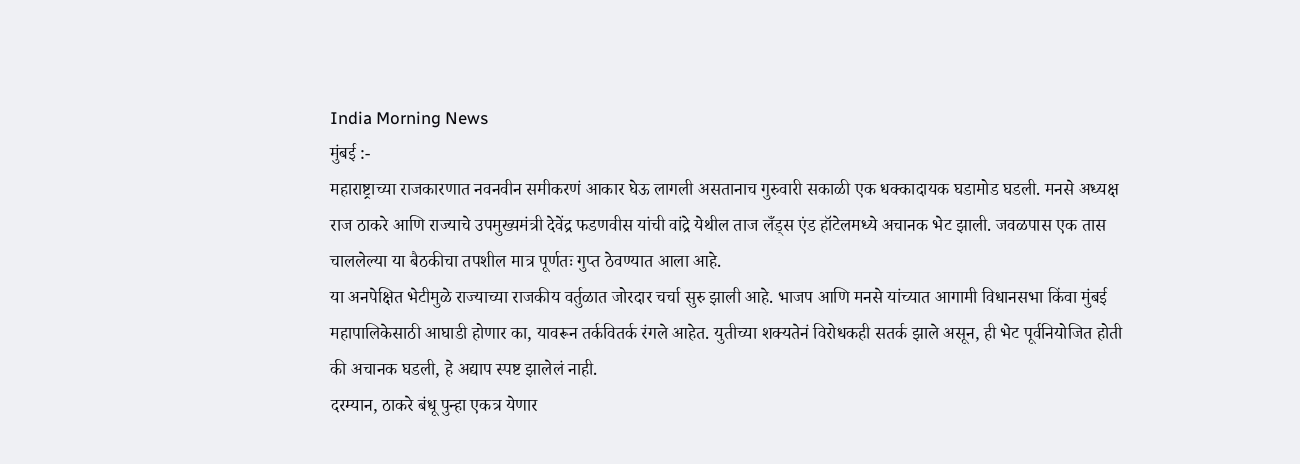India Morning News
मुंबई :-
महाराष्ट्राच्या राजकारणात नवनवीन समीकरणं आकार घेऊ लागली असतानाच गुरुवारी सकाळी एक धक्कादायक घडामोड घडली. मनसे अध्यक्ष राज ठाकरे आणि राज्याचे उपमुख्यमंत्री देवेंद्र फडणवीस यांची वांद्रे येथील ताज लँड्स एंड हॉटेलमध्ये अचानक भेट झाली. जवळपास एक तास चाललेल्या या बैठकीचा तपशील मात्र पूर्णतः गुप्त ठेवण्यात आला आहे.
या अनपेक्षित भेटीमुळे राज्याच्या राजकीय वर्तुळात जोरदार चर्चा सुरु झाली आहे. भाजप आणि मनसे यांच्यात आगामी विधानसभा किंवा मुंबई महापालिकेसाठी आघाडी होणार का, यावरून तर्कवितर्क रंगले आहेत. युतीच्या शक्यतेनं विरोधकही सतर्क झाले असून, ही भेट पूर्वनियोजित होती की अचानक घडली, हे अद्याप स्पष्ट झालेलं नाही.
दरम्यान, ठाकरे बंधू पुन्हा एकत्र येणार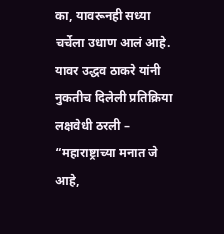का, यावरूनही सध्या चर्चेला उधाण आलं आहे. यावर उद्धव ठाकरे यांनी नुकतीच दिलेली प्रतिक्रिया लक्षवेधी ठरली – “महाराष्ट्राच्या मनात जे आहे,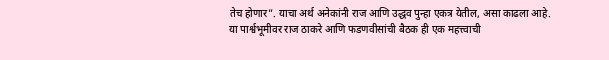तेच होणार”. याचा अर्थ अनेकांनी राज आणि उद्धव पुन्हा एकत्र येतील, असा काढला आहे.
या पार्श्वभूमीवर राज ठाकरे आणि फडणवीसांची बैठक ही एक महत्त्वाची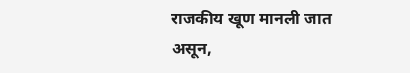राजकीय खूण मानली जात असून,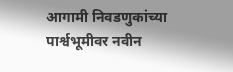आगामी निवडणुकांच्या पार्श्वभूमीवर नवीन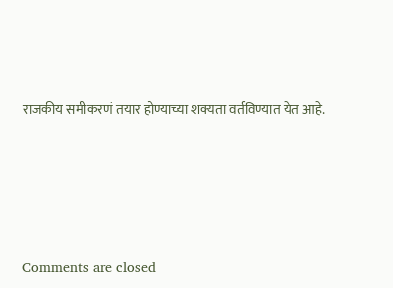राजकीय समीकरणं तयार होण्याच्या शक्यता वर्तविण्यात येत आहे.







Comments are closed